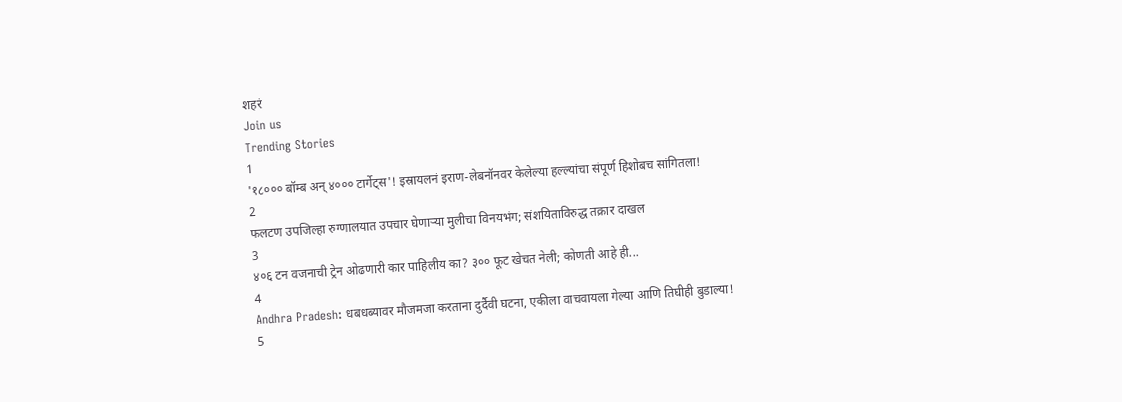शहरं
Join us
Trending Stories
1
'१८००० बॉम्ब अन् ४००० टार्गेट्स'! इस्रायलनं इराण-लेबनॉनवर केलेल्या हल्ल्यांचा संपूर्ण हिशोबच सांगितला!
2
फलटण उपजिल्हा रुग्णालयात उपचार घेणाऱ्या मुलीचा विनयभंग; संशयिताविरुद्ध तक्रार दाखल
3
४०६ टन वजनाची ट्रेन ओढणारी कार पाहिलीय का? ३०० फूट खेचत नेली; कोणती आहे ही...
4
Andhra Pradesh: धबधब्यावर मौजमजा करताना दुर्दैवी घटना, एकीला वाचवायला गेल्या आणि तिघीही बुडाल्या!
5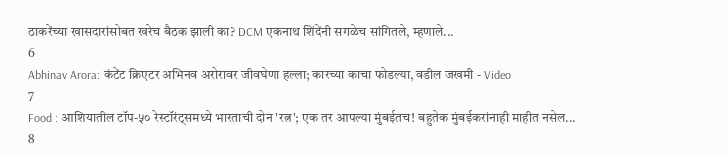ठाकरेंच्या खासदारांसोबत खरेच बैठक झाली का? DCM एकनाथ शिंदेंनी सगळेच सांगितले, म्हणाले...
6
Abhinav Arora: कंटेंट क्रिएटर अभिनव अरोरावर जीवघेणा हल्ला; कारच्या काचा फोडल्या, वडील जखमी - Video
7
Food : आशियातील टॉप-५० रेस्टॉरंट्समध्ये भारताची दोन 'रत्न'; एक तर आपल्या मुंबईतच! बहुतेक मुंबईकरांनाही माहीत नसेल...
8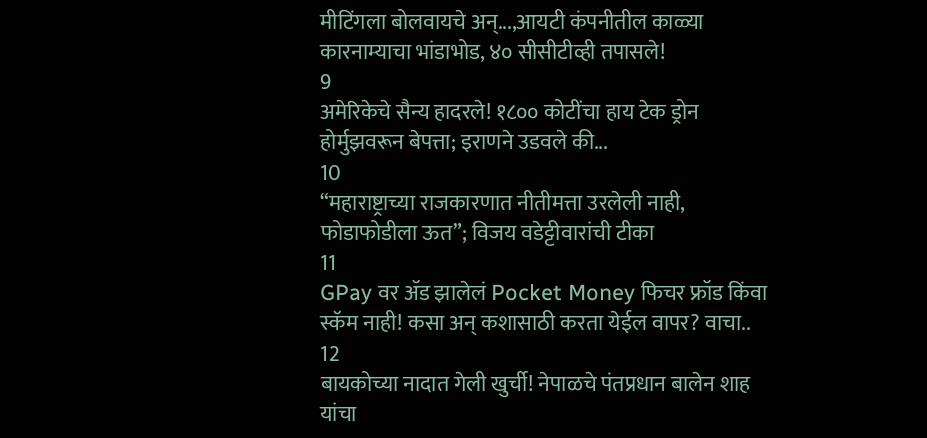मीटिंगला बोलवायचे अन्...,आयटी कंपनीतील काळ्या कारनाम्याचा भांडाभोड, ४० सीसीटीव्ही तपासले!
9
अमेरिकेचे सैन्य हादरले! १८०० कोटींचा हाय टेक ड्रोन होर्मुझवरून बेपत्ता; इराणने उडवले की...
10
“महाराष्ट्राच्या राजकारणात नीतीमत्ता उरलेली नाही, फोडाफोडीला ऊत”; विजय वडेट्टीवारांची टीका
11
GPay वर ॲड झालेलं Pocket Money फिचर फ्रॉड किंवा स्कॅम नाही! कसा अन् कशासाठी करता येईल वापर? वाचा..
12
बायकोच्या नादात गेली खुर्ची! नेपाळचे पंतप्रधान बालेन शाह यांचा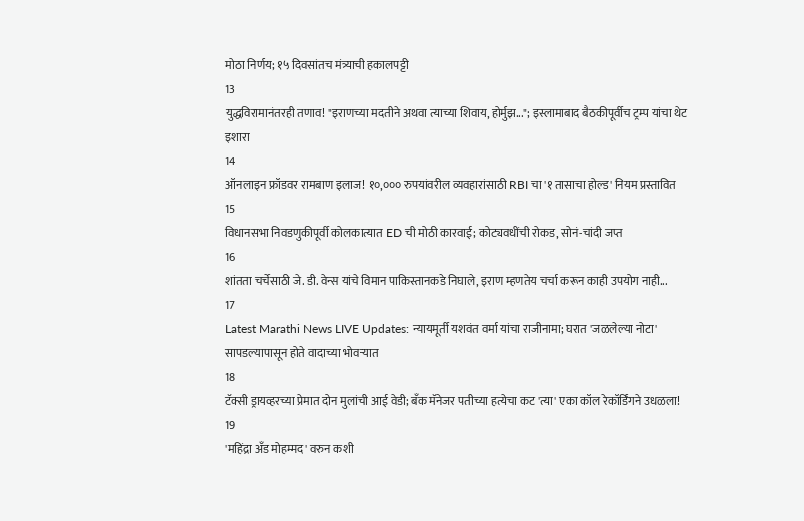मोठा निर्णय; १५ दिवसांतच मंत्र्याची हकालपट्टी
13
युद्धविरामानंतरही तणाव! "इराणच्या मदतीने अथवा त्याच्या शिवाय, होर्मुझ..."; इस्लामाबाद बैठकीपूर्वीच ट्रम्प यांचा थेट इशारा
14
ऑनलाइन फ्रॉडवर रामबाण इलाज! १०,००० रुपयांवरील व्यवहारांसाठी RBI चा '१ तासाचा होल्ड' नियम प्रस्तावित
15
विधानसभा निवडणुकीपूर्वी कोलकात्यात ED ची मोठी कारवाई; कोट्यवधींची रोकड, सोनं-चांदी जप्त
16
शांतता चर्चेसाठी जे. डी. वेन्स यांचे विमान पाकिस्तानकडे निघाले, इराण म्हणतेय चर्चा करून काही उपयोग नाही...
17
Latest Marathi News LIVE Updates: न्यायमूर्ती यशवंत वर्मा यांचा राजीनामा; घरात 'जळलेल्या नोटा' सापडल्यापासून होते वादाच्या भोवऱ्यात
18
टॅक्सी ड्रायव्हरच्या प्रेमात दोन मुलांची आई वेडी; बँक मॅनेजर पतीच्या हत्येचा कट 'त्या' एका कॉल रेकॉर्डिंगने उधळला!
19
'महिंद्रा अँड मोहम्मद' वरुन कशी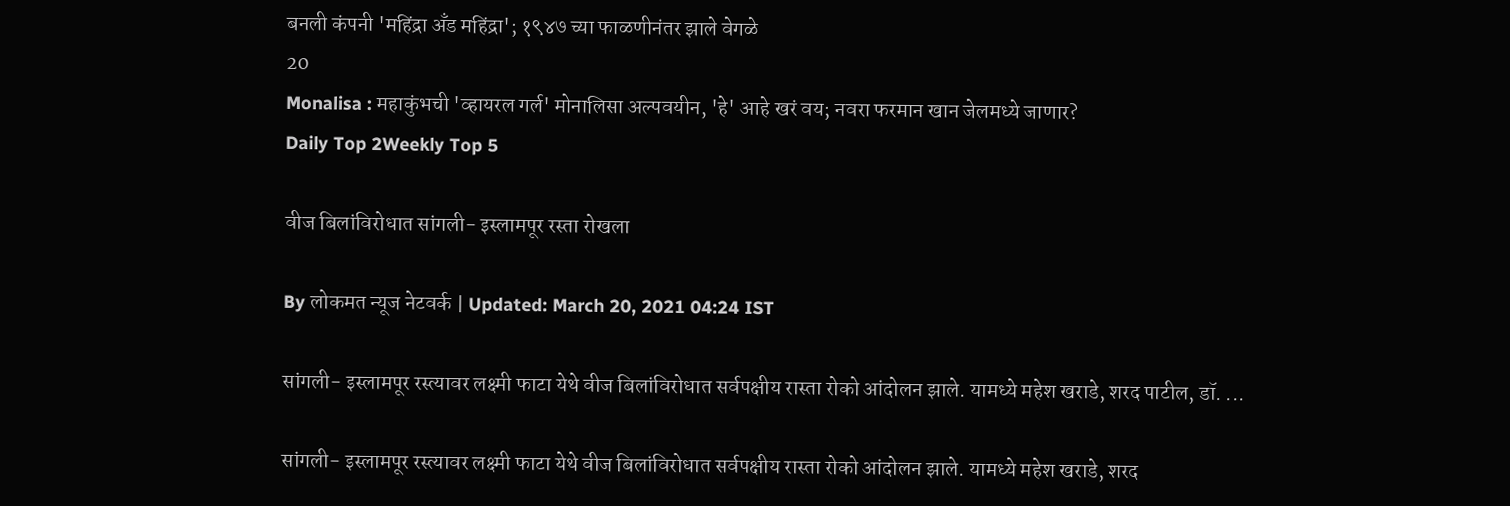बनली कंपनी 'महिंद्रा अँड महिंद्रा'; १९४७ च्या फाळणीनंतर झाले वेगळे
20
Monalisa : महाकुंभची 'व्हायरल गर्ल' मोनालिसा अल्पवयीन, 'हे' आहे खरं वय; नवरा फरमान खान जेलमध्ये जाणार?
Daily Top 2Weekly Top 5

वीज बिलांविरोधात सांगली- इस्लामपूर रस्ता रोखला

By लोकमत न्यूज नेटवर्क | Updated: March 20, 2021 04:24 IST

सांगली- इस्लामपूर रस्त्यावर लक्ष्मी फाटा येथे वीज बिलांविरोधात सर्वपक्षीय रास्ता रोको आंदोलन झाले. यामध्ये महेश खराडे, शरद पाटील, डॉ. ...

सांगली- इस्लामपूर रस्त्यावर लक्ष्मी फाटा येथे वीज बिलांविरोधात सर्वपक्षीय रास्ता रोको आंदोलन झाले. यामध्ये महेश खराडे, शरद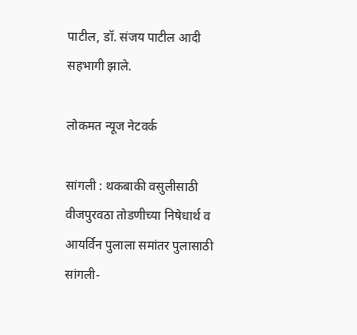पाटील, डॉ. संजय पाटील आदी सहभागी झाले.

लोकमत न्यूज नेटवर्क

सांगली : थकबाकी वसुलीसाठी वीजपुरवठा तोडणीच्या निषेधार्थ व आयर्विन पुलाला समांतर पुलासाठी सांगली-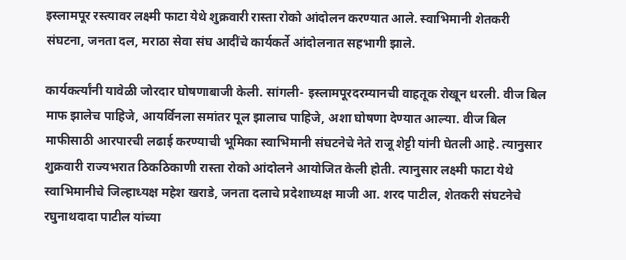इस्लामपूर रस्त्यावर लक्ष्मी फाटा येथे शुक्रवारी रास्ता रोको आंदोलन करण्यात आले. स्वाभिमानी शेतकरी संघटना, जनता दल, मराठा सेवा संघ आदींचे कार्यकर्ते आंदोलनात सहभागी झाले.

कार्यकर्त्यांनी यावेळी जोरदार घोषणाबाजी केली. सांगली- इस्लामपूरदरम्यानची वाहतूक रोखून धरली. वीज बिल माफ झालेच पाहिजे, आयर्विनला समांतर पूल झालाच पाहिजे, अशा घोषणा देण्यात आल्या. वीज बिल माफीसाठी आरपारची लढाई करण्याची भूमिका स्वाभिमानी संघटनेचे नेते राजू शेट्टी यांनी घेतली आहे. त्यानुसार शुक्रवारी राज्यभरात ठिकठिकाणी रास्ता रोको आंदोलने आयोजित केली होती. त्यानुसार लक्ष्मी फाटा येथे स्वाभिमानीचे जिल्हाध्यक्ष महेश खराडे, जनता दलाचे प्रदेशाध्यक्ष माजी आ. शरद पाटील, शेतकरी संघटनेचे रघुनाथदादा पाटील यांच्या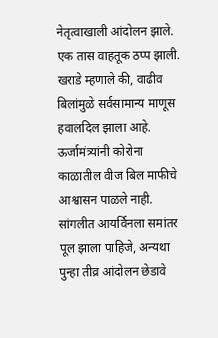नेतृत्वाखाली आंदोलन झाले. एक तास वाहतूक ठप्प झाली. खराडे म्हणाले की, वाढीव बिलांमुळे सर्वसामान्य माणूस हवालदिल झाला आहे. ऊर्जामंत्र्यांनी कोरोना काळातील वीज बिल माफीचे आश्वासन पाळले नाही. सांगलीत आयर्विनला समांतर पूल झाला पाहिजे, अन्यथा पुन्हा तीव्र आंदोलन छेडावे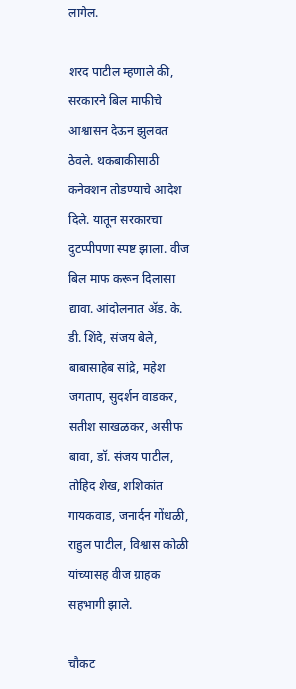लागेल.

शरद पाटील म्हणाले की, सरकारने बिल माफीचे आश्वासन देऊन झुलवत ठेवले. थकबाकीसाठी कनेक्शन तोडण्याचे आदेश दिले. यातून सरकारचा दुटप्पीपणा स्पष्ट झाला. वीज बिल माफ करून दिलासा द्यावा. आंदोलनात ॲड. के. डी. शिंदे, संजय बेले, बाबासाहेब सांद्रे, महेश जगताप, सुदर्शन वाडकर, सतीश साखळकर, असीफ बावा, डॉ. संजय पाटील, तोहिद शेख, शशिकांत गायकवाड, जनार्दन गोंधळी, राहुल पाटील, विश्वास कोळी यांच्यासह वीज ग्राहक सहभागी झाले.

चौकट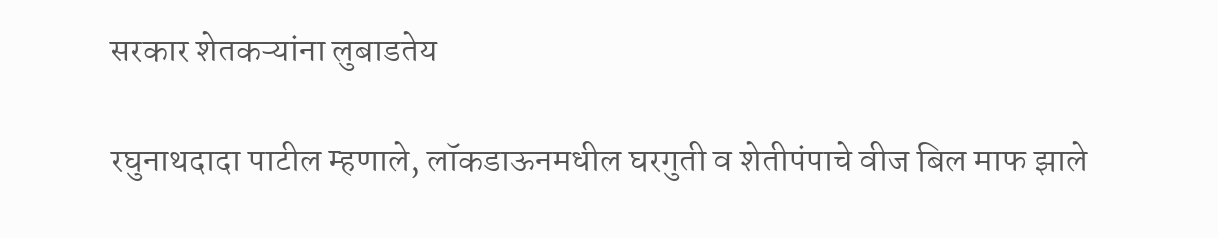सरकार शेतकऱ्यांना लुबाडतेय

रघुनाथदादा पाटील म्हणाले, लॉकडाऊनमधील घरगुती व शेतीपंपाचे वीज बिल माफ झाले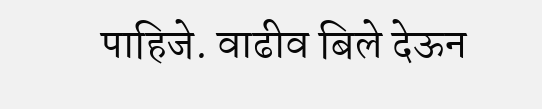पाहिजे. वाढीव बिले देऊन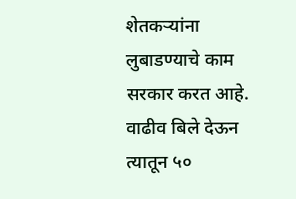शेतकऱ्यांना लुबाडण्याचे काम सरकार करत आहे. वाढीव बिले देऊन त्यातून ५०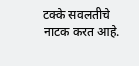टक्के सवलतीचे नाटक करत आहे.